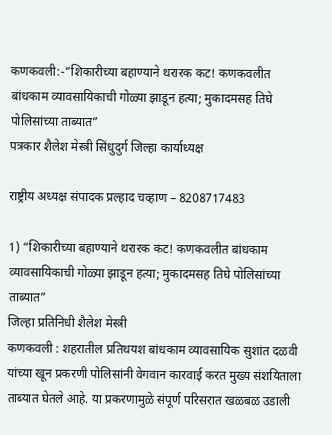कणकवली:-“शिकारीच्या बहाण्याने थरारक कट! कणकवलीत बांधकाम व्यावसायिकाची गोळ्या झाडून हत्या; मुकादमसह तिघे पोलिसांच्या ताब्यात”
पत्रकार शैलेश मेस्त्री सिंधुदुर्ग जिल्हा कार्याध्यक्ष

राष्ट्रीय अध्यक्ष संपादक प्रल्हाद चव्हाण – 8208717483

1) “शिकारीच्या बहाण्याने थरारक कट! कणकवलीत बांधकाम व्यावसायिकाची गोळ्या झाडून हत्या; मुकादमसह तिघे पोलिसांच्या ताब्यात”
जिल्हा प्रतिनिधी शैलेश मेस्त्री
कणकवली : शहरातील प्रतिथयश बांधकाम व्यावसायिक सुशांत दळवी यांच्या खून प्रकरणी पोलिसांनी वेगवान कारवाई करत मुख्य संशयिताला ताब्यात घेतले आहे. या प्रकरणामुळे संपूर्ण परिसरात खळबळ उडाली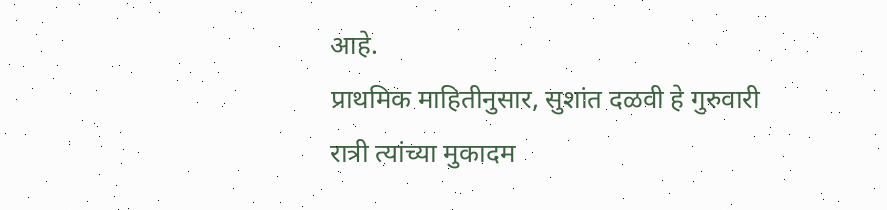आहे.
प्राथमिक माहितीनुसार, सुशांत दळवी हे गुरुवारी रात्री त्यांच्या मुकादम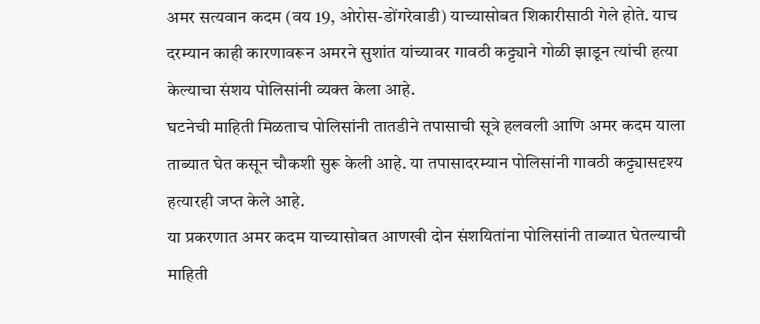अमर सत्यवान कदम (वय 19, ओरोस-डोंगरेवाडी) याच्यासोबत शिकारीसाठी गेले होते. याच दरम्यान काही कारणावरून अमरने सुशांत यांच्यावर गावठी कट्ट्याने गोळी झाडून त्यांची हत्या केल्याचा संशय पोलिसांनी व्यक्त केला आहे.
घटनेची माहिती मिळताच पोलिसांनी तातडीने तपासाची सूत्रे हलवली आणि अमर कदम याला ताब्यात घेत कसून चौकशी सुरू केली आहे. या तपासादरम्यान पोलिसांनी गावठी कट्ट्यासदृश्य हत्यारही जप्त केले आहे.
या प्रकरणात अमर कदम याच्यासोबत आणखी दोन संशयितांना पोलिसांनी ताब्यात घेतल्याची माहिती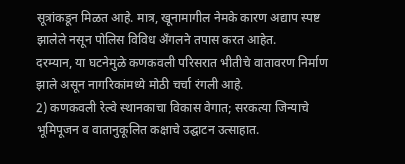सूत्रांकडून मिळत आहे. मात्र, खूनामागील नेमके कारण अद्याप स्पष्ट झालेले नसून पोलिस विविध अँगलने तपास करत आहेत.
दरम्यान, या घटनेमुळे कणकवली परिसरात भीतीचे वातावरण निर्माण झाले असून नागरिकांमध्ये मोठी चर्चा रंगली आहे.
2) कणकवली रेल्वे स्थानकाचा विकास वेगात; सरकत्या जिन्याचे भूमिपूजन व वातानुकूलित कक्षाचे उद्घाटन उत्साहात.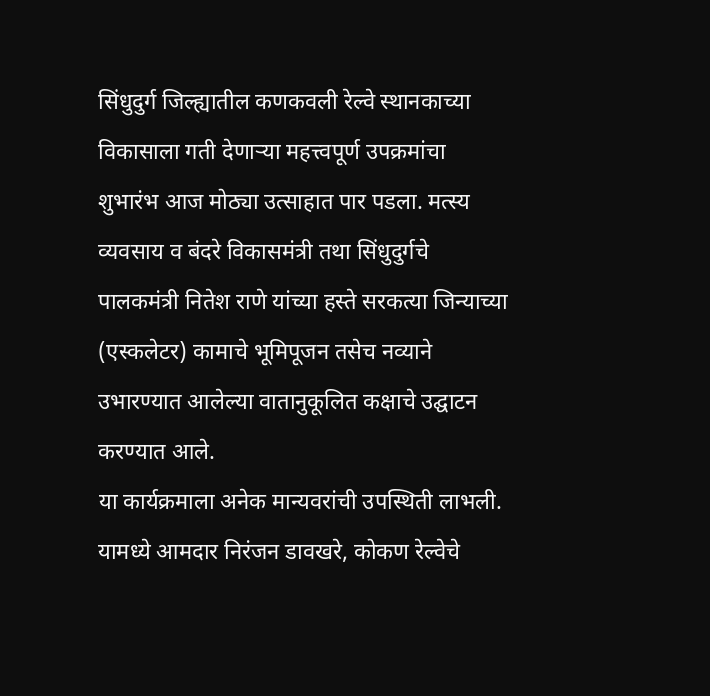सिंधुदुर्ग जिल्ह्यातील कणकवली रेल्वे स्थानकाच्या विकासाला गती देणाऱ्या महत्त्वपूर्ण उपक्रमांचा शुभारंभ आज मोठ्या उत्साहात पार पडला. मत्स्य व्यवसाय व बंदरे विकासमंत्री तथा सिंधुदुर्गचे पालकमंत्री नितेश राणे यांच्या हस्ते सरकत्या जिन्याच्या (एस्कलेटर) कामाचे भूमिपूजन तसेच नव्याने उभारण्यात आलेल्या वातानुकूलित कक्षाचे उद्घाटन करण्यात आले.
या कार्यक्रमाला अनेक मान्यवरांची उपस्थिती लाभली. यामध्ये आमदार निरंजन डावखरे, कोकण रेल्वेचे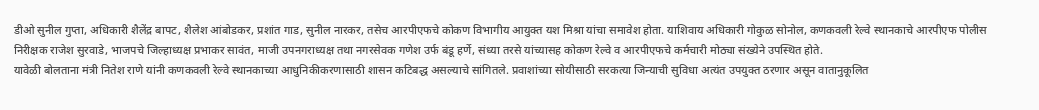डीओ सुनील गुप्ता, अधिकारी शैलेंद्र बापट, शैलेश आंबोडकर, प्रशांत गाड, सुनील नारकर, तसेच आरपीएफचे कोकण विभागीय आयुक्त यश मिश्रा यांचा समावेश होता. याशिवाय अधिकारी गोकुळ सोनोल, कणकवली रेल्वे स्थानकाचे आरपीएफ पोलीस निरीक्षक राजेश सुरवाडे, भाजपचे जिल्हाध्यक्ष प्रभाकर सावंत, माजी उपनगराध्यक्ष तथा नगरसेवक गणेश उर्फ बंडू हर्णे, संध्या तरसे यांच्यासह कोकण रेल्वे व आरपीएफचे कर्मचारी मोठ्या संख्येने उपस्थित होते.
यावेळी बोलताना मंत्री नितेश राणे यांनी कणकवली रेल्वे स्थानकाच्या आधुनिकीकरणासाठी शासन कटिबद्ध असल्याचे सांगितले. प्रवाशांच्या सोयीसाठी सरकत्या जिन्याची सुविधा अत्यंत उपयुक्त ठरणार असून वातानुकूलित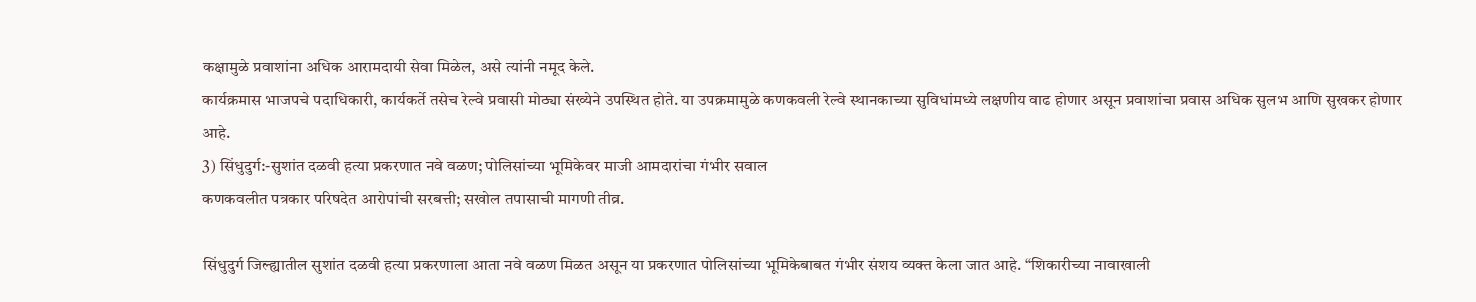कक्षामुळे प्रवाशांना अधिक आरामदायी सेवा मिळेल, असे त्यांनी नमूद केले.
कार्यक्रमास भाजपचे पदाधिकारी, कार्यकर्ते तसेच रेल्वे प्रवासी मोठ्या संख्येने उपस्थित होते. या उपक्रमामुळे कणकवली रेल्वे स्थानकाच्या सुविधांमध्ये लक्षणीय वाढ होणार असून प्रवाशांचा प्रवास अधिक सुलभ आणि सुखकर होणार आहे.
3) सिंधुदुर्ग:-सुशांत दळवी हत्या प्रकरणात नवे वळण; पोलिसांच्या भूमिकेवर माजी आमदारांचा गंभीर सवाल
कणकवलीत पत्रकार परिषदेत आरोपांची सरबत्ती; सखोल तपासाची मागणी तीव्र.

सिंधुदुर्ग जिल्ह्यातील सुशांत दळवी हत्या प्रकरणाला आता नवे वळण मिळत असून या प्रकरणात पोलिसांच्या भूमिकेबाबत गंभीर संशय व्यक्त केला जात आहे. “शिकारीच्या नावाखाली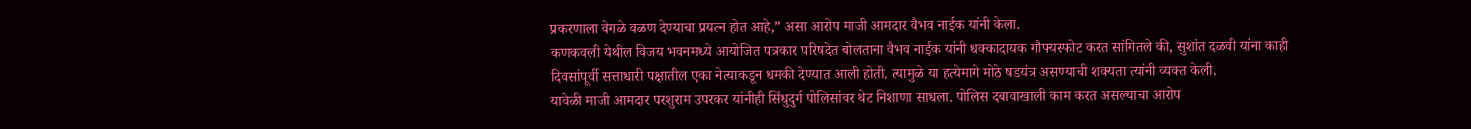प्रकरणाला वेगळे वळण देण्याचा प्रयत्न होत आहे,” असा आरोप माजी आमदार वैभव नाईक यांनी केला.
कणकवली येथील विजय भवनमध्ये आयोजित पत्रकार परिषदेत बोलताना वैभव नाईक यांनी धक्कादायक गौफ्यस्फोट करत सांगितले की, सुशांत दळवी यांना काही दिवसांपूर्वी सत्ताधारी पक्षातील एका नेत्याकडून धमकी देण्यात आली होती. त्यामुळे या हत्येमागे मोठे षडयंत्र असण्याची शक्यता त्यांनी व्यक्त केली.
यावेळी माजी आमदार परशुराम उपरकर यांनीही सिंधुदुर्ग पोलिसांवर थेट निशाणा साधला. पोलिस दबावाखाली काम करत असल्याचा आरोप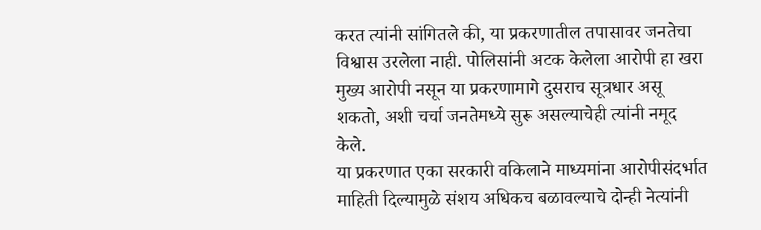करत त्यांनी सांगितले की, या प्रकरणातील तपासावर जनतेचा विश्वास उरलेला नाही. पोलिसांनी अटक केलेला आरोपी हा खरा मुख्य आरोपी नसून या प्रकरणामागे दुसराच सूत्रधार असू शकतो, अशी चर्चा जनतेमध्ये सुरू असल्याचेही त्यांनी नमूद केले.
या प्रकरणात एका सरकारी वकिलाने माध्यमांना आरोपीसंदर्भात माहिती दिल्यामुळे संशय अधिकच बळावल्याचे दोन्ही नेत्यांनी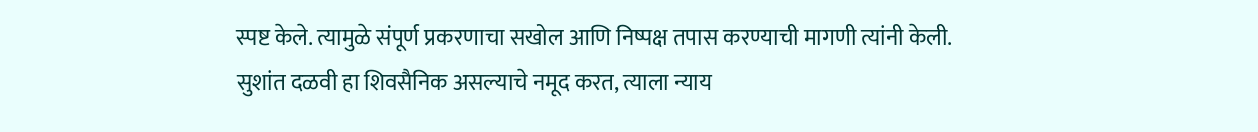स्पष्ट केले. त्यामुळे संपूर्ण प्रकरणाचा सखोल आणि निष्पक्ष तपास करण्याची मागणी त्यांनी केली.
सुशांत दळवी हा शिवसैनिक असल्याचे नमूद करत, त्याला न्याय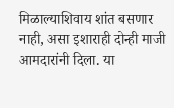मिळाल्याशिवाय शांत बसणार नाही, असा इशाराही दोन्ही माजी आमदारांनी दिला. या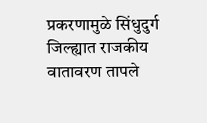प्रकरणामुळे सिंधुदुर्ग जिल्ह्यात राजकीय वातावरण तापले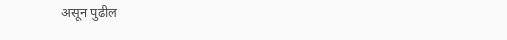असून पुढील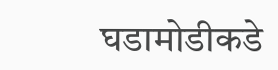घडामोडीकडे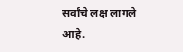सर्वांचे लक्ष लागले आहे.